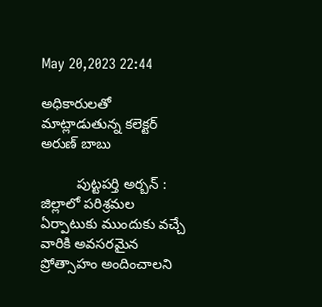May 20,2023 22:44

అధికారులతో మాట్లాడుతున్న కలెక్టర్‌ అరుణ్‌ బాబు

         పుట్టపర్తి అర్బన్‌ : జిల్లాలో పరిశ్రమల ఏర్పాటుకు ముందుకు వచ్చే వారికి అవసరమైన ప్రోత్సాహం అందించాలని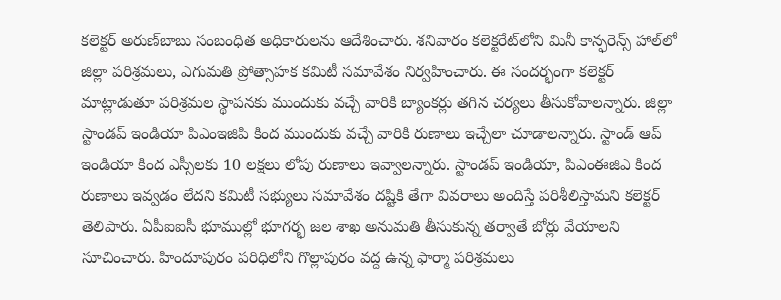కలెక్టర్‌ అరుణ్‌బాబు సంబంధిత అధికారులను ఆదేశించారు. శనివారం కలెక్టరేట్‌లోని మినీ కాన్ఫరెన్స్‌ హాల్‌లో జిల్లా పరిశ్రమలు, ఎగుమతి ప్రోత్సాహక కమిటీ సమావేశం నిర్వహించారు. ఈ సందర్భంగా కలెక్టర్‌ మాట్లాడుతూ పరిశ్రమల స్థాపనకు ముందుకు వచ్చే వారికి బ్యాంకర్లు తగిన చర్యలు తీసుకోవాలన్నారు. జిల్లా స్టాండప్‌ ఇండియా పిఎంఇజిపి కింద ముందుకు వచ్చే వారికి రుణాలు ఇచ్చేలా చూడాలన్నారు. స్టాండ్‌ ఆప్‌ ఇండియా కింద ఎస్సీలకు 10 లక్షలు లోపు రుణాలు ఇవ్వాలన్నారు. స్టాండప్‌ ఇండియా, పిఎంఈజిఎ కింద రుణాలు ఇవ్వడం లేదని కమిటీ సభ్యులు సమావేశం దష్టికి తేగా వివరాలు అందిస్తే పరిశీలిస్తామని కలెక్టర్‌ తెలిపారు. ఏపీఐఐసీ భూముల్లో భూగర్భ జల శాఖ అనుమతి తీసుకున్న తర్వాతే బోర్లు వేయాలని సూచించారు. హిందూపురం పరిధిలోని గొల్లాపురం వద్ద ఉన్న ఫార్మా పరిశ్రమలు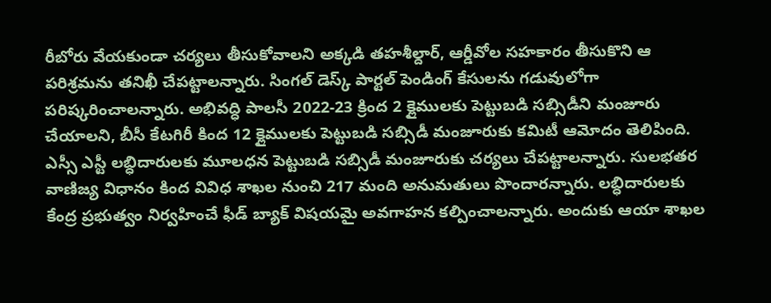రీబోరు వేయకుండా చర్యలు తీసుకోవాలని అక్కడి తహశీల్దార్‌, ఆర్డీవోల సహకారం తీసుకొని ఆ పరిశ్రమను తనిఖీ చేపట్టాలన్నారు. సింగల్‌ డెస్క్‌ పార్టల్‌ పెండింగ్‌ కేసులను గడువులోగా పరిష్కరించాలన్నారు. అభివద్ధి పాలసీ 2022-23 క్రింద 2 క్లైములకు పెట్టుబడి సబ్సిడీని మంజూరు చేయాలని, బీసీ కేటగిరీ కింద 12 క్లైములకు పెట్టుబడి సబ్సిడీ మంజూరుకు కమిటీ ఆమోదం తెలిపింది. ఎస్సీ ఎస్టీ లబ్ధిదారులకు మూలధన పెట్టుబడి సబ్సిడీ మంజూరుకు చర్యలు చేపట్టాలన్నారు. సులభతర వాణిజ్య విధానం కింద వివిధ శాఖల నుంచి 217 మంది అనుమతులు పొందారన్నారు. లబ్ధిదారులకు కేంద్ర ప్రభుత్వం నిర్వహించే ఫీడ్‌ బ్యాక్‌ విషయమై అవగాహన కల్పించాలన్నారు. అందుకు ఆయా శాఖల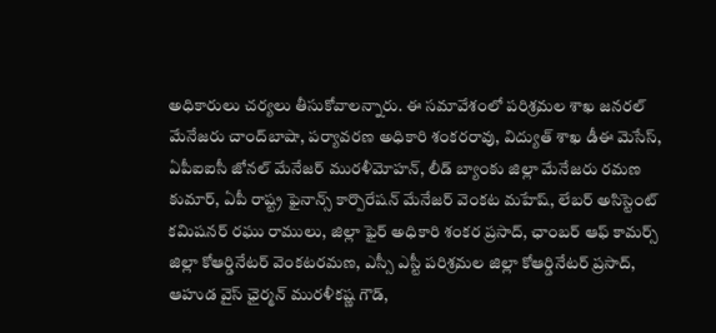అధికారులు చర్యలు తీసుకోవాలన్నారు. ఈ సమావేశంలో పరిశ్రమల శాఖ జనరల్‌ మేనేజరు చాంద్‌బాషా, పర్యావరణ అధికారి శంకరరావు, విద్యుత్‌ శాఖ డీఈ మెసేస్‌, ఏపీఐఐసీ జోనల్‌ మేనేజర్‌ మురళీమోహన్‌, లీడ్‌ బ్యాంకు జిల్లా మేనేజరు రమణ కుమార్‌, ఏపీ రాష్ట్ర ఫైనాన్స్‌ కార్పొరేషన్‌ మేనేజర్‌ వెంకట మహేష్‌, లేబర్‌ అసిస్టెంట్‌ కమిషనర్‌ రఘు రాములు, జిల్లా ఫైర్‌ అధికారి శంకర ప్రసాద్‌, ఛాంబర్‌ ఆఫ్‌ కామర్స్‌ జిల్లా కోఆర్డినేటర్‌ వెంకటరమణ, ఎస్సీ ఎస్టీ పరిశ్రమల జిల్లా కోఆర్డినేటర్‌ ప్రసాద్‌, ఆహుడ వైస్‌ ఛైర్మన్‌ మురళీకష్ణ గౌడ్‌,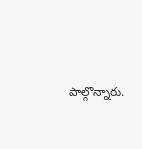పాల్గొన్నారు.